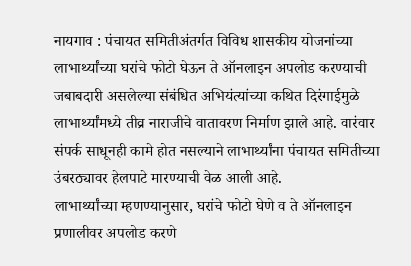नायगाव : पंचायत समितीअंतर्गत विविध शासकीय योजनांच्या लाभार्थ्यांच्या घरांचे फोटो घेऊन ते ऑनलाइन अपलोड करण्याची जबाबदारी असलेल्या संबंधित अभियंत्यांच्या कथित दिरंगाईमुळे लाभार्थ्यांमध्ये तीव्र नाराजीचे वातावरण निर्माण झाले आहे. वारंवार संपर्क साधूनही कामे होत नसल्याने लाभार्थ्यांना पंचायत समितीच्या उंबरठ्यावर हेलपाटे मारण्याची वेळ आली आहे.
लाभार्थ्यांच्या म्हणण्यानुसार, घरांचे फोटो घेणे व ते ऑनलाइन प्रणालीवर अपलोड करणे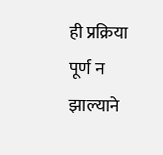ही प्रक्रिया पूर्ण न झाल्याने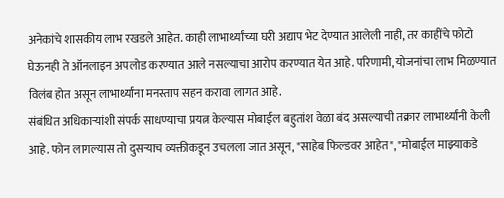अनेकांचे शासकीय लाभ रखडले आहेत. काही लाभार्थ्यांच्या घरी अद्याप भेट देण्यात आलेली नाही, तर काहींचे फोटो घेऊनही ते ऑनलाइन अपलोड करण्यात आले नसल्याचा आरोप करण्यात येत आहे. परिणामी, योजनांचा लाभ मिळण्यात विलंब होत असून लाभार्थ्यांना मनस्ताप सहन करावा लागत आहे.
संबंधित अधिकाऱ्यांशी संपर्क साधण्याचा प्रयत्न केल्यास मोबाईल बहुतांश वेळा बंद असल्याची तक्रार लाभार्थ्यांनी केली आहे. फोन लागल्यास तो दुसऱ्याच व्यक्तीकडून उचलला जात असून, "साहेब फिल्डवर आहेत", "मोबाईल माझ्याकडे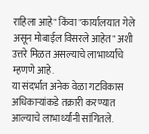राहिला आहे" किंवा "कार्यालयात गेले असून मोबाईल विसरले आहेत" अशी उत्तरे मिळत असल्याचे लाभार्थ्यांचे म्हणणे आहे.
या संदर्भात अनेक वेळा गटविकास अधिकाऱ्यांकडे तक्रारी करण्यात आल्याचे लाभार्थ्यांनी सांगितले.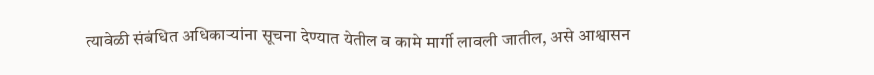त्यावेळी संबंधित अधिकाऱ्यांना सूचना देण्यात येतील व कामे मार्गी लावली जातील, असे आश्वासन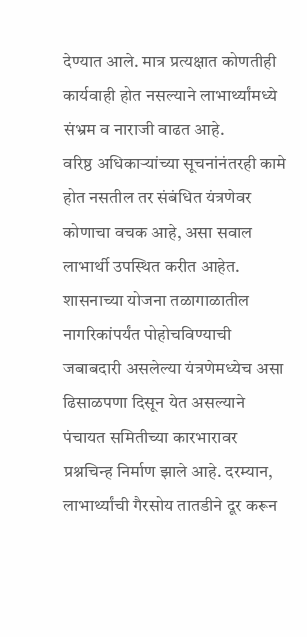देण्यात आले. मात्र प्रत्यक्षात कोणतीही कार्यवाही होत नसल्याने लाभार्थ्यांमध्ये संभ्रम व नाराजी वाढत आहे.
वरिष्ठ अधिकाऱ्यांच्या सूचनांनंतरही कामे होत नसतील तर संबंधित यंत्रणेवर कोणाचा वचक आहे, असा सवाल लाभार्थी उपस्थित करीत आहेत. शासनाच्या योजना तळागाळातील नागरिकांपर्यंत पोहोचविण्याची जबाबदारी असलेल्या यंत्रणेमध्येच असा ढिसाळपणा दिसून येत असल्याने पंचायत समितीच्या कारभारावर प्रश्नचिन्ह निर्माण झाले आहे. दरम्यान, लाभार्थ्यांची गैरसोय तातडीने दूर करून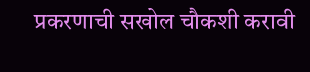प्रकरणाची सखोल चौकशी करावी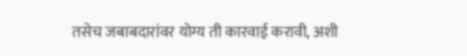तसेच जबाबदारांवर योग्य ती कारवाई करावी, अशी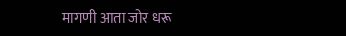मागणी आता जोर धरू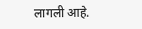लागली आहे.